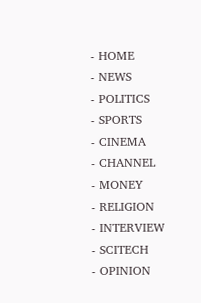- HOME
- NEWS
- POLITICS
- SPORTS
- CINEMA
- CHANNEL
- MONEY
- RELIGION
- INTERVIEW
- SCITECH
- OPINION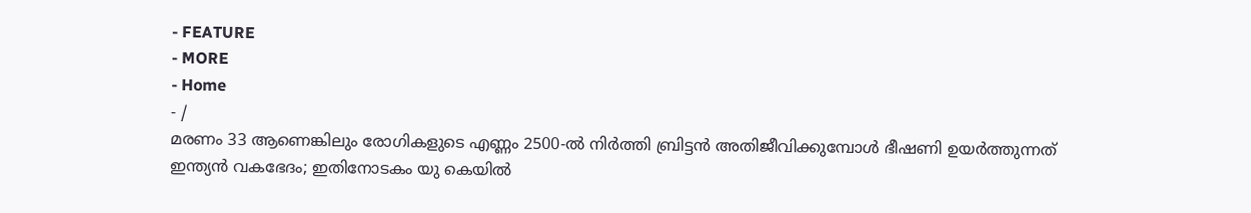- FEATURE
- MORE
- Home
- /
മരണം 33 ആണെങ്കിലും രോഗികളുടെ എണ്ണം 2500-ൽ നിർത്തി ബ്രിട്ടൻ അതിജീവിക്കുമ്പോൾ ഭീഷണി ഉയർത്തുന്നത് ഇന്ത്യൻ വകഭേദം; ഇതിനോടകം യു കെയിൽ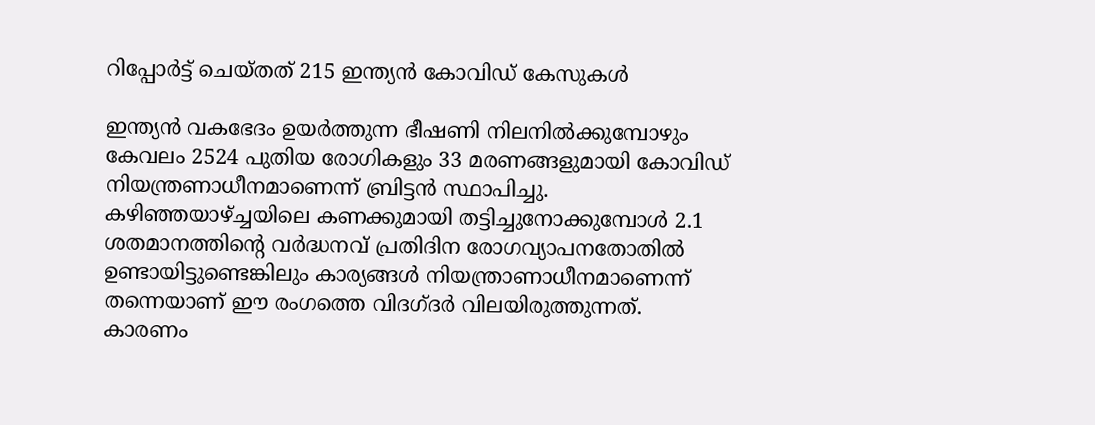റിപ്പോർട്ട് ചെയ്തത് 215 ഇന്ത്യൻ കോവിഡ് കേസുകൾ

ഇന്ത്യൻ വകഭേദം ഉയർത്തുന്ന ഭീഷണി നിലനിൽക്കുമ്പോഴും കേവലം 2524 പുതിയ രോഗികളും 33 മരണങ്ങളുമായി കോവിഡ് നിയന്ത്രണാധീനമാണെന്ന് ബ്രിട്ടൻ സ്ഥാപിച്ചു. കഴിഞ്ഞയാഴ്ച്ചയിലെ കണക്കുമായി തട്ടിച്ചുനോക്കുമ്പോൾ 2.1 ശതമാനത്തിന്റെ വർദ്ധനവ് പ്രതിദിന രോഗവ്യാപനതോതിൽ ഉണ്ടായിട്ടുണ്ടെങ്കിലും കാര്യങ്ങൾ നിയന്ത്രാണാധീനമാണെന്ന് തന്നെയാണ് ഈ രംഗത്തെ വിദഗ്ദർ വിലയിരുത്തുന്നത്. കാരണം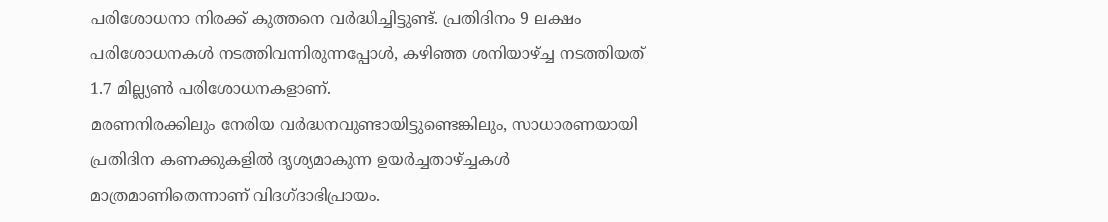പരിശോധനാ നിരക്ക് കുത്തനെ വർദ്ധിച്ചിട്ടുണ്ട്. പ്രതിദിനം 9 ലക്ഷം പരിശോധനകൾ നടത്തിവന്നിരുന്നപ്പോൾ, കഴിഞ്ഞ ശനിയാഴ്ച്ച നടത്തിയത് 1.7 മില്ല്യൺ പരിശോധനകളാണ്.
മരണനിരക്കിലും നേരിയ വർദ്ധനവുണ്ടായിട്ടുണ്ടെങ്കിലും, സാധാരണയായി പ്രതിദിന കണക്കുകളിൽ ദൃശ്യമാകുന്ന ഉയർച്ചതാഴ്ച്ചകൾ മാത്രമാണിതെന്നാണ് വിദഗ്ദാഭിപ്രായം.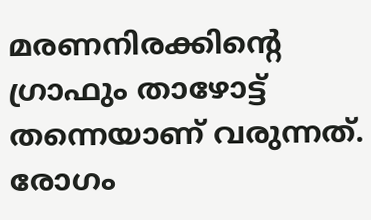മരണനിരക്കിന്റെ ഗ്രാഫും താഴോട്ട് തന്നെയാണ് വരുന്നത്. രോഗം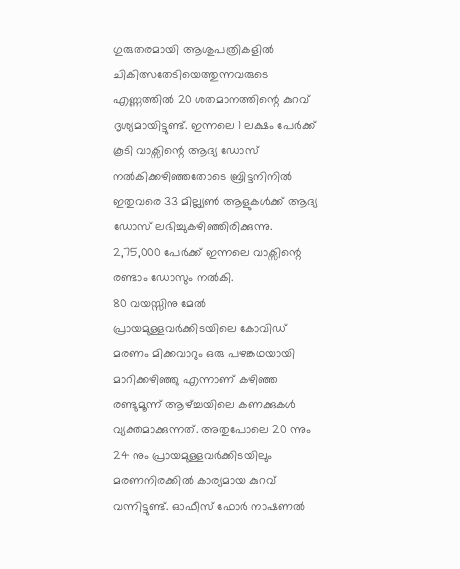ഗുരുതരമായി ആശുപത്രികളിൽ ചികിത്സതേടിയെത്തുന്നവരുടെ എണ്ണത്തിൽ 20 ശതമാനത്തിന്റെ കുറവ് ദൃശ്യമായിട്ടുണ്ട്. ഇന്നലെ 1 ലക്ഷം പേർക്ക് കൂടി വാക്സിന്റെ ആദ്യ ഡോസ് നൽകിക്കഴിഞ്ഞതോടെ ബ്രിട്ടനിനിൽ ഇതുവരെ 33 മില്ല്യൺ ആളുകൾക്ക് ആദ്യ ഡോസ് ലഭിച്ചുകഴിഞ്ഞിരിക്കുന്നു. 2,75,000 പേർക്ക് ഇന്നലെ വാക്സിന്റെ രണ്ടാം ഡോസും നൽകി.
80 വയസ്സിനു മേൽ പ്രായമുള്ളവർക്കിടയിലെ കോവിഡ് മരണം മിക്കവാറും ഒരു പഴങ്കഥയായി മാറിക്കഴിഞ്ഞു എന്നാണ് കഴിഞ്ഞ രണ്ടുമൂന്ന് ആഴ്ച്ചയിലെ കണക്കുകൾ വ്യക്തമാക്കുന്നത്. അതുപോലെ 20 ന്നും 24 നും പ്രായമുള്ളവർക്കിടയിലും മരണനിരക്കിൽ കാര്യമായ കുറവ് വന്നിട്ടുണ്ട്. ഓഫീസ് ഫോർ നാഷണൽ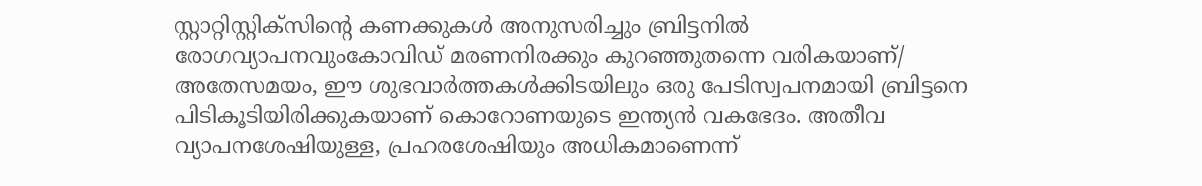സ്റ്റാറ്റിസ്റ്റിക്സിന്റെ കണക്കുകൾ അനുസരിച്ചും ബ്രിട്ടനിൽ രോഗവ്യാപനവുംകോവിഡ് മരണനിരക്കും കുറഞ്ഞുതന്നെ വരികയാണ്/
അതേസമയം, ഈ ശുഭവാർത്തകൾക്കിടയിലും ഒരു പേടിസ്വപനമായി ബ്രിട്ടനെ പിടികൂടിയിരിക്കുകയാണ് കൊറോണയുടെ ഇന്ത്യൻ വകഭേദം. അതീവ വ്യാപനശേഷിയുള്ള, പ്രഹരശേഷിയും അധികമാണെന്ന്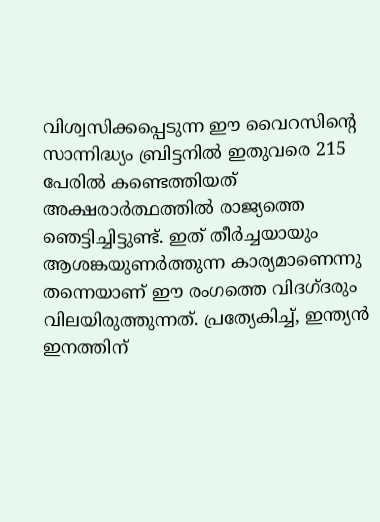വിശ്വസിക്കപ്പെടുന്ന ഈ വൈറസിന്റെ സാന്നിദ്ധ്യം ബ്രിട്ടനിൽ ഇതുവരെ 215 പേരിൽ കണ്ടെത്തിയത് അക്ഷരാർത്ഥത്തിൽ രാജ്യത്തെ ഞെട്ടിച്ചിട്ടുണ്ട്. ഇത് തീർച്ചയായും ആശങ്കയുണർത്തുന്ന കാര്യമാണെന്നു തന്നെയാണ് ഈ രംഗത്തെ വിദഗ്ദരും വിലയിരുത്തുന്നത്. പ്രത്യേകിച്ച്, ഇന്ത്യൻ ഇനത്തിന്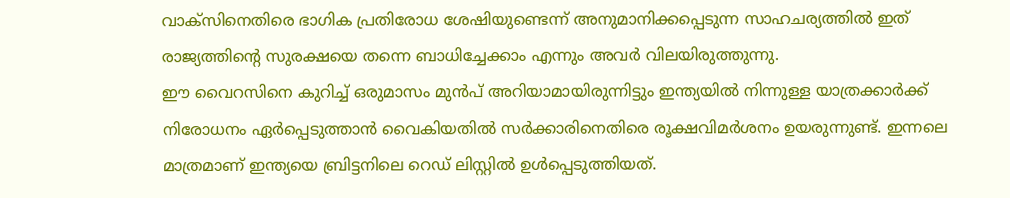വാക്സിനെതിരെ ഭാഗിക പ്രതിരോധ ശേഷിയുണ്ടെന്ന് അനുമാനിക്കപ്പെടുന്ന സാഹചര്യത്തിൽ ഇത് രാജ്യത്തിന്റെ സുരക്ഷയെ തന്നെ ബാധിച്ചേക്കാം എന്നും അവർ വിലയിരുത്തുന്നു.
ഈ വൈറസിനെ കുറിച്ച് ഒരുമാസം മുൻപ് അറിയാമായിരുന്നിട്ടും ഇന്ത്യയിൽ നിന്നുള്ള യാത്രക്കാർക്ക് നിരോധനം ഏർപ്പെടുത്താൻ വൈകിയതിൽ സർക്കാരിനെതിരെ രൂക്ഷവിമർശനം ഉയരുന്നുണ്ട്. ഇന്നലെ മാത്രമാണ് ഇന്ത്യയെ ബ്രിട്ടനിലെ റെഡ് ലിസ്റ്റിൽ ഉൾപ്പെടുത്തിയത്.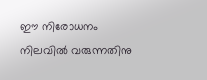ഈ നിരോധനം നിലവിൽ വരുന്നതിനു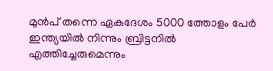മുൻപ് തന്നെ ഏകദേശം 5000 ത്തോളം പേർ ഇന്ത്യയിൽ നിന്നും ബ്രിട്ടനിൽ എത്തിച്ചേരുമെന്നും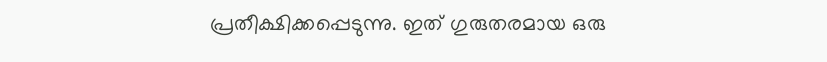പ്രതീക്ഷിക്കപ്പെടുന്നു. ഇത് ഗുരുതരമായ ഒരു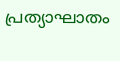പ്രത്യാഘാതം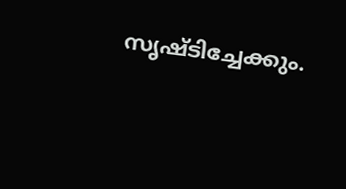സൃഷ്ടിച്ചേക്കും.